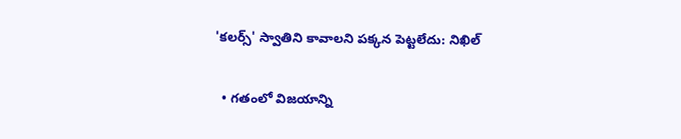'కలర్స్' స్వాతిని కావాలని పక్కన పెట్టలేదు: నిఖిల్

  • గతంలో విజయాన్ని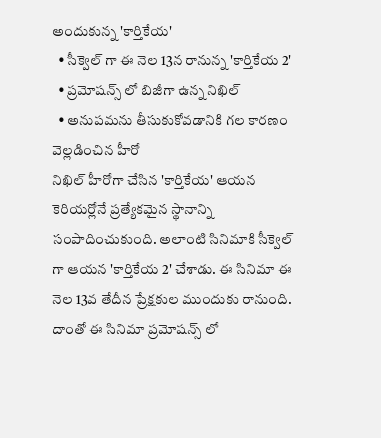అందుకున్న 'కార్తికేయ'
  • సీక్వెల్ గా ఈ నెల 13న రానున్న 'కార్తికేయ 2'
  • ప్రమోషన్స్ లో బిజీగా ఉన్న నిఖిల్
  • అనుపమను తీసుకుకోవడానికి గల కారణం వెల్లడించిన హీరో
నిఖిల్ హీరోగా చేసిన 'కార్తికేయ' ఆయన కెరియర్లోనే ప్రత్యేకమైన స్థానాన్ని సంపాదించుకుంది. అలాంటి సినిమాకి సీక్వెల్ గా ఆయన 'కార్తికేయ 2' చేశాడు. ఈ సినిమా ఈ నెల 13వ తేదీన ప్రేక్షకుల ముందుకు రానుంది. దాంతో ఈ సినిమా ప్రమోషన్స్ లో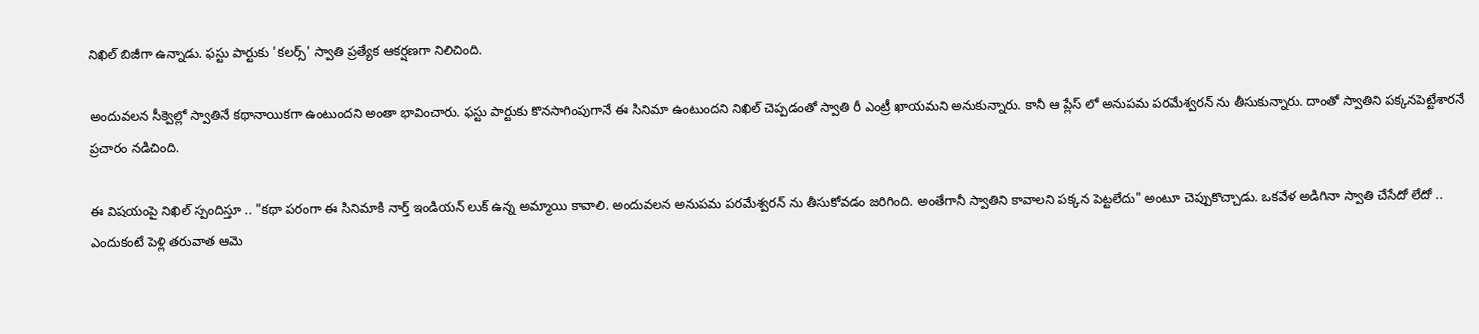నిఖిల్ బిజీగా ఉన్నాడు. ఫస్టు పార్టుకు 'కలర్స్' స్వాతి ప్రత్యేక ఆకర్షణగా నిలిచింది.

అందువలన సీక్వెల్లో స్వాతినే కథానాయికగా ఉంటుందని అంతా భావించారు. ఫస్టు పార్టుకు కొనసాగింపుగానే ఈ సినిమా ఉంటుందని నిఖిల్ చెప్పడంతో స్వాతి రీ ఎంట్రీ ఖాయమని అనుకున్నారు. కానీ ఆ ప్లేస్ లో అనుపమ పరమేశ్వరన్ ను తీసుకున్నారు. దాంతో స్వాతిని పక్కనపెట్టేశారనే ప్రచారం నడిచింది.

ఈ విషయంపై నిఖిల్ స్పందిస్తూ .. "కథా పరంగా ఈ సినిమాకి నార్త్ ఇండియన్ లుక్ ఉన్న అమ్మాయి కావాలి. అందువలన అనుపమ పరమేశ్వరన్ ను తీసుకోవడం జరిగింది. అంతేగానీ స్వాతిని కావాలని పక్కన పెట్టలేదు" అంటూ చెప్పుకొచ్చాడు. ఒకవేళ అడిగినా స్వాతి చేసేదో లేదో .. ఎందుకంటే పెళ్లి తరువాత ఆమె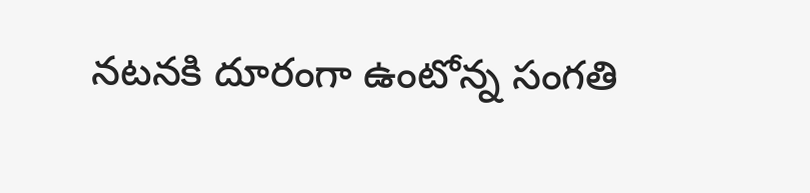నటనకి దూరంగా ఉంటోన్న సంగతి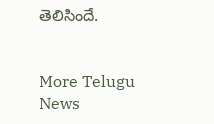తెలిసిందే.


More Telugu News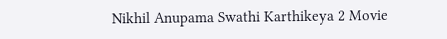Nikhil Anupama Swathi Karthikeya 2 Movie